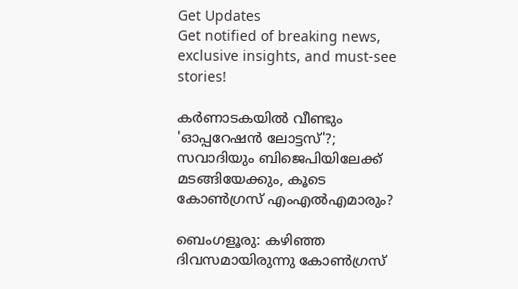Get Updates
Get notified of breaking news, exclusive insights, and must-see stories!

കർണാടകയിൽ വീണ്ടും 'ഓപ്പറേഷൻ ലോട്ടസ്'?; സവാദിയും ബിജെപിയിലേക്ക് മടങ്ങിയേക്കും, കൂടെ കോൺഗ്രസ് എംഎൽഎമാരും?

ബെംഗളൂരു: കഴിഞ്ഞ ദിവസമായിരുന്നു കോൺഗ്രസ്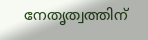നേതൃത്വത്തിന്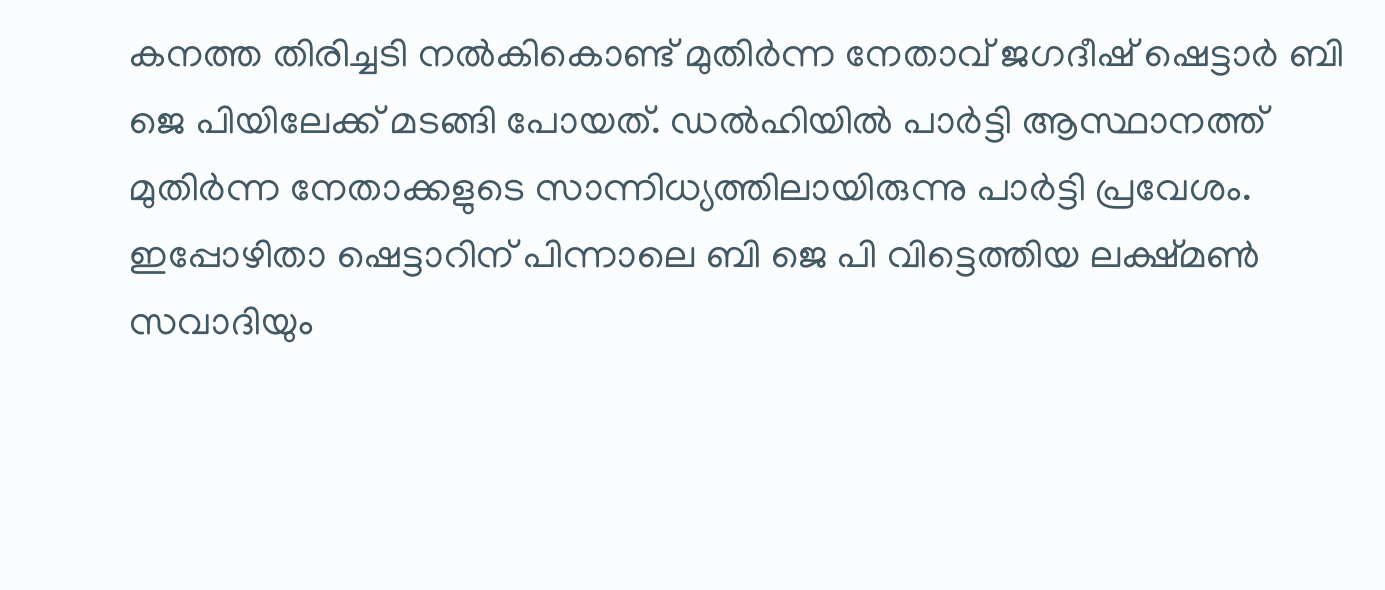കനത്ത തിരിച്ചടി നൽകികൊണ്ട് മുതിർന്ന നേതാവ് ജഗദീഷ് ഷെട്ടാർ ബി ജെ പിയിലേക്ക് മടങ്ങി പോയത്. ഡൽഹിയിൽ പാർട്ടി ആസ്ഥാനത്ത് മുതിർന്ന നേതാക്കളുടെ സാന്നിധ്യത്തിലായിരുന്നു പാർട്ടി പ്രവേശം. ഇപ്പോഴിതാ ഷെട്ടാറിന് പിന്നാലെ ബി ജെ പി വിട്ടെത്തിയ ലക്ഷ്മൺ സവാദിയും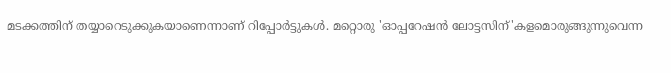മടക്കത്തിന് തയ്യാറെടുക്കുകയാണെന്നാണ് റിപ്പോർട്ടുകൾ. മറ്റൊരു 'ഓപ്പറേഷൻ ലോട്ടസിന്'കളമൊരുങ്ങുന്നുവെന്ന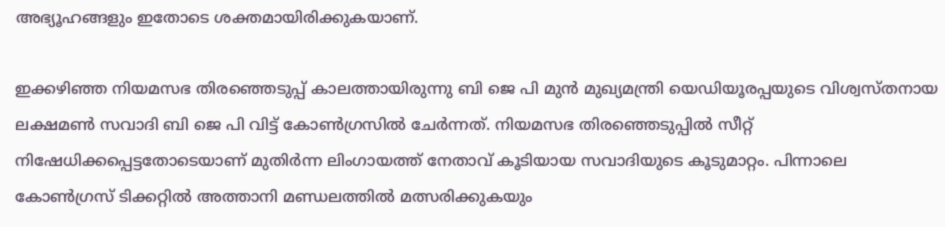അഭ്യൂഹങ്ങളും ഇതോടെ ശക്തമായിരിക്കുകയാണ്.

ഇക്കഴിഞ്ഞ നിയമസഭ തിരഞ്ഞെടുപ്പ് കാലത്തായിരുന്നു ബി ജെ പി മുൻ മുഖ്യമന്ത്രി യെഡിയൂരപ്പയുടെ വിശ്വസ്തനായ ലക്ഷമൺ സവാദി ബി ജെ പി വിട്ട് കോൺഗ്രസിൽ ചേർന്നത്. നിയമസഭ തിരഞ്ഞെടുപ്പിൽ സീറ്റ് നിഷേധിക്കപ്പെട്ടതോടെയാണ് മുതിർന്ന ലിംഗായത്ത് നേതാവ് കൂടിയായ സവാദിയുടെ കൂടുമാറ്റം. പിന്നാലെ കോൺഗ്രസ് ടിക്കറ്റിൽ അത്താനി മണ്ഡലത്തിൽ മത്സരിക്കുകയും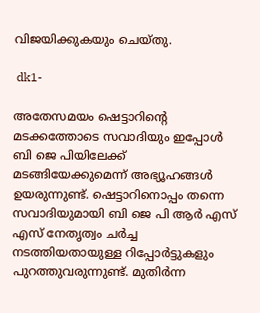വിജയിക്കുകയും ചെയ്തു.

 dk1-

അതേസമയം ഷെട്ടാറിന്റെ മടക്കത്തോടെ സവാദിയും ഇപ്പോൾ ബി ജെ പിയിലേക്ക് മടങ്ങിയേക്കുമെന്ന് അഭ്യൂഹങ്ങൾ ഉയരുന്നുണ്ട്. ഷെട്ടാറിനൊപ്പം തന്നെ സവാദിയുമായി ബി ജെ പി ആർ എസ് എസ് നേതൃത്വം ചർച്ച നടത്തിയതായുള്ള റിപ്പോർട്ടുകളും പുറത്തുവരുന്നുണ്ട്. മുതിർന്ന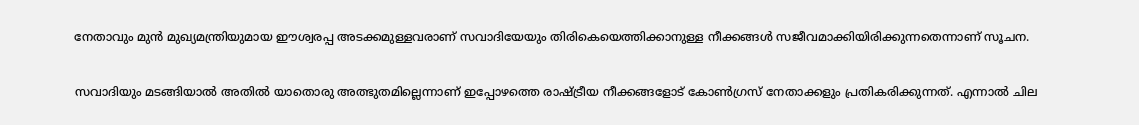നേതാവും മുൻ മുഖ്യമന്ത്രിയുമായ ഈശ്വരപ്പ അടക്കമുള്ളവരാണ് സവാദിയേയും തിരികെയെത്തിക്കാനുള്ള നീക്കങ്ങൾ സജീവമാക്കിയിരിക്കുന്നതെന്നാണ് സൂചന.

സവാദിയും മടങ്ങിയാൽ അതിൽ യാതൊരു അത്ഭുതമില്ലെന്നാണ് ഇപ്പോഴത്തെ രാഷ്ട്രീയ നീക്കങ്ങളോട് കോൺഗ്രസ് നേതാക്കളും പ്രതികരിക്കുന്നത്. എന്നാൽ ചില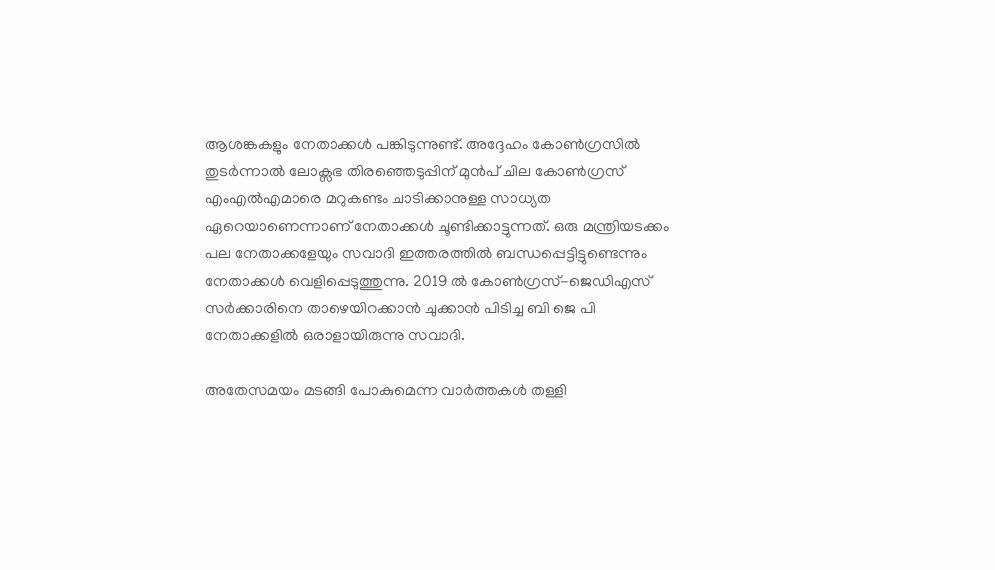ആശങ്കകളും നേതാക്കൾ പങ്കിടുന്നുണ്ട്. അദ്ദേഹം കോൺഗ്രസിൽ തുടർന്നാൽ ലോക്സഭ തിരഞ്ഞെടുപ്പിന് മുൻപ് ചില കോൺഗ്രസ് എംഎൽഎമാരെ മറുകണ്ടം ചാടിക്കാനുള്ള സാധ്യത ഏറെയാണെന്നാണ് നേതാക്കൾ ചൂണ്ടിക്കാട്ടുന്നത്. ഒരു മന്ത്രിയടക്കം പല നേതാക്കളേയും സവാദി ഇത്തരത്തിൽ ബന്ധപ്പെട്ടിട്ടുണ്ടെന്നും നേതാക്കൾ വെളിപ്പെടുത്തുന്നു. 2019 ൽ കോൺഗ്രസ്-ജെഡിഎസ് സർക്കാരിനെ താഴെയിറക്കാൻ ചുക്കാൻ പിടിച്ച ബി ജെ പി നേതാക്കളിൽ ഒരാളായിരുന്നു സവാദി.

അതേസമയം മടങ്ങി പോകുമെന്ന വാർത്തകൾ തള്ളി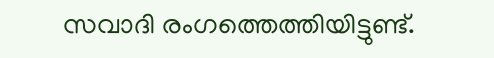സവാദി രംഗത്തെത്തിയിട്ടുണ്ട്.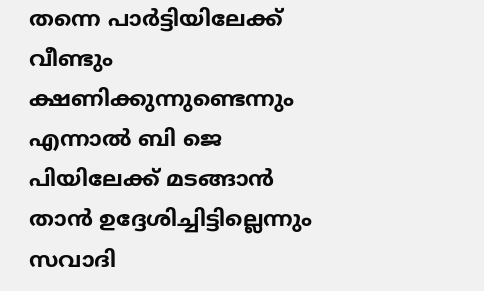തന്നെ പാർട്ടിയിലേക്ക് വീണ്ടും ക്ഷണിക്കുന്നുണ്ടെന്നും എന്നാൽ ബി ജെ പിയിലേക്ക് മടങ്ങാൻ താൻ ഉദ്ദേശിച്ചിട്ടില്ലെന്നും സവാദി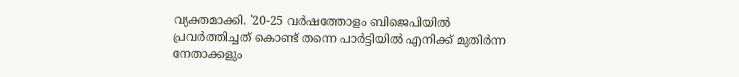വ്യക്തമാക്കി. '20-25 വർഷത്തോളം ബിജെപിയിൽ പ്രവർത്തിച്ചത് കൊണ്ട് തന്നെ പാർട്ടിയിൽ എനിക്ക് മുതിർന്ന നേതാക്കളും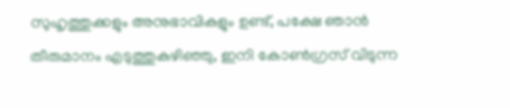സുഹൃത്തുക്കളും അനുഭാവികളും ഉണ്ട്, പക്ഷേ ഞാൻ തീരുമാനം എടുത്തുകഴിഞ്ഞു, ഇനി കോൺഗ്രസ് വിടുന്ന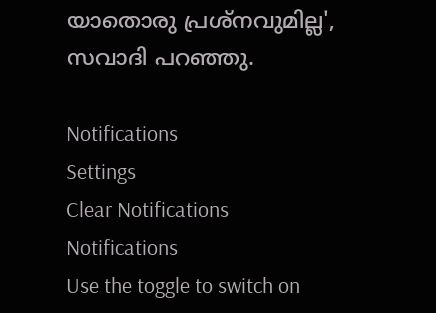യാതൊരു പ്രശ്നവുമില്ല', സവാദി പറഞ്ഞു.

Notifications
Settings
Clear Notifications
Notifications
Use the toggle to switch on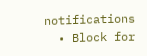notifications
  • Block for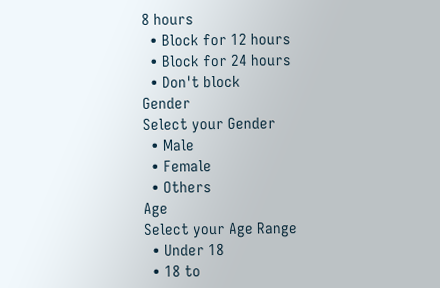8 hours
  • Block for 12 hours
  • Block for 24 hours
  • Don't block
Gender
Select your Gender
  • Male
  • Female
  • Others
Age
Select your Age Range
  • Under 18
  • 18 to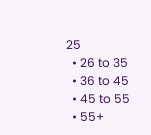25
  • 26 to 35
  • 36 to 45
  • 45 to 55
  • 55+